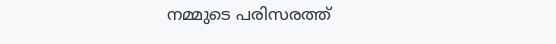നമ്മുടെ പരിസരത്ത്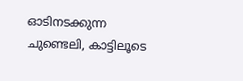ഓടിനടക്കുന്ന ചുണ്ടെലി, കാട്ടിലൂടെ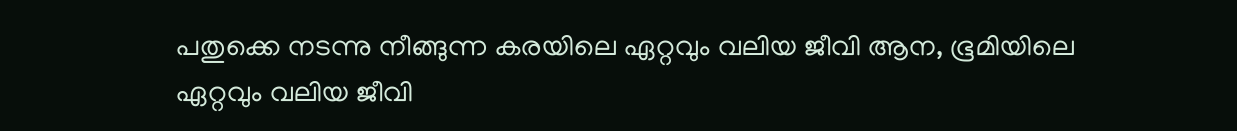പതുക്കെ നടന്നു നീങ്ങുന്ന കരയിലെ ഏറ്റവും വലിയ ജീവി ആന, ഭൂമിയിലെ ഏറ്റവും വലിയ ജീവി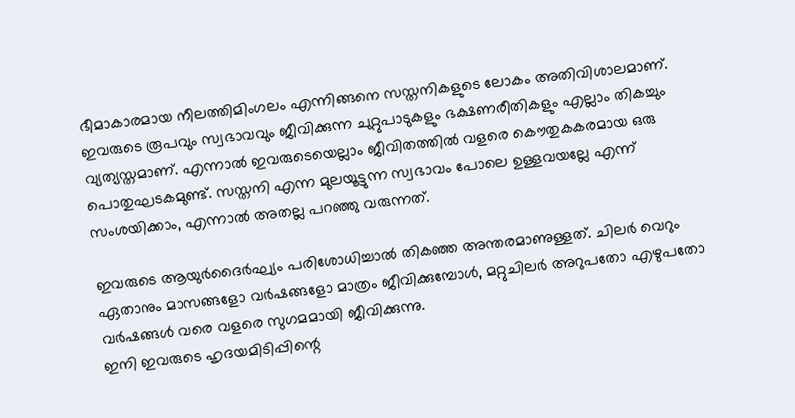ഭീമാകാരമായ നീലത്തിമിംഗലം എന്നിങ്ങനെ സസ്തനികളുടെ ലോകം അതിവിശാലമാണ്.
ഇവരുടെ രൂപവും സ്വഭാവവും ജീവിക്കുന്ന ചുറ്റുപാടുകളും ഭക്ഷണരീതികളും എല്ലാം തികച്ചും വ്യത്യസ്തമാണ്. എന്നാൽ ഇവരുടെയെല്ലാം ജീവിതത്തിൽ വളരെ കൌതുകകരമായ ഒരു പൊതുഘടകമുണ്ട്. സസ്തനി എന്ന മുലയൂട്ടുന്ന സ്വഭാവം പോലെ ഉള്ളവയല്ലേ എന്ന് സംശയിക്കാം, എന്നാല്‍ അതല്ല പറഞ്ഞു വരുന്നത്.

ഇവരുടെ ആയുർദൈർഘ്യം പരിശോധിച്ചാൽ തികഞ്ഞ അന്തരമാണുള്ളത്. ചിലർ വെറും ഏതാനും മാസങ്ങളോ വർഷങ്ങളോ മാത്രം ജീവിക്കുമ്പോൾ, മറ്റുചിലർ അറുപതോ എഴുപതോ വർഷങ്ങൾ വരെ വളരെ സുഗമമായി ജീവിക്കുന്നു.
ഇനി ഇവരുടെ ഹൃദയമിടിപ്പിന്റെ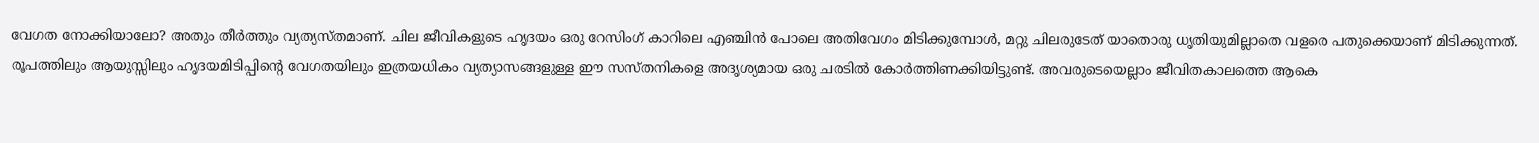വേഗത നോക്കിയാലോ? അതും തീർത്തും വ്യത്യസ്തമാണ്. ചില ജീവികളുടെ ഹൃദയം ഒരു റേസിംഗ് കാറിലെ എഞ്ചിൻ പോലെ അതിവേഗം മിടിക്കുമ്പോൾ, മറ്റു ചിലരുടേത് യാതൊരു ധൃതിയുമില്ലാതെ വളരെ പതുക്കെയാണ് മിടിക്കുന്നത്.
രൂപത്തിലും ആയുസ്സിലും ഹൃദയമിടിപ്പിന്റെ വേഗതയിലും ഇത്രയധികം വ്യത്യാസങ്ങളുള്ള ഈ സസ്തനികളെ അദൃശ്യമായ ഒരു ചരടിൽ കോർത്തിണക്കിയിട്ടുണ്ട്. അവരുടെയെല്ലാം ജീവിതകാലത്തെ ആകെ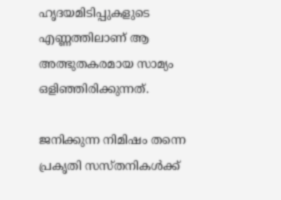ഹൃദയമിടിപ്പുകളുടെ എണ്ണത്തിലാണ് ആ അത്ഭുതകരമായ സാമ്യം ഒളിഞ്ഞിരിക്കുന്നത്.

ജനിക്കുന്ന നിമിഷം തന്നെ പ്രകൃതി സസ്തനികൾക്ക്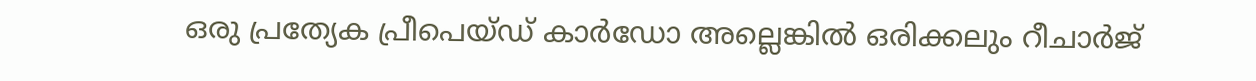ഒരു പ്രത്യേക പ്രീപെയ്ഡ് കാർഡോ അല്ലെങ്കിൽ ഒരിക്കലും റീചാർജ്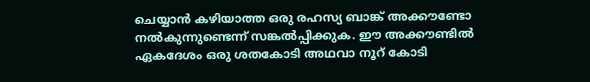ചെയ്യാൻ കഴിയാത്ത ഒരു രഹസ്യ ബാങ്ക് അക്കൗണ്ടോ നൽകുന്നുണ്ടെന്ന് സങ്കൽപ്പിക്കുക. ഈ അക്കൗണ്ടിൽ ഏകദേശം ഒരു ശതകോടി അഥവാ നൂറ് കോടി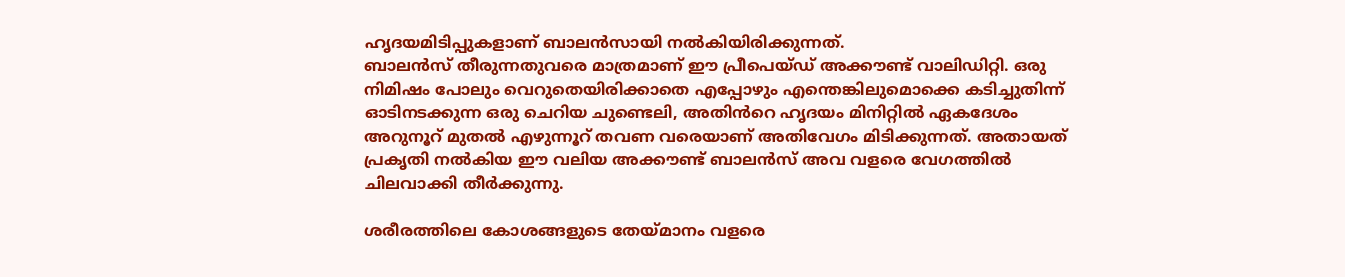ഹൃദയമിടിപ്പുകളാണ് ബാലൻസായി നൽകിയിരിക്കുന്നത്.
ബാലൻസ് തീരുന്നതുവരെ മാത്രമാണ് ഈ പ്രീപെയ്ഡ് അക്കൗണ്ട്‌ വാലിഡിറ്റി. ഒരു നിമിഷം പോലും വെറുതെയിരിക്കാതെ എപ്പോഴും എന്തെങ്കിലുമൊക്കെ കടിച്ചുതിന്ന് ഓടിനടക്കുന്ന ഒരു ചെറിയ ചുണ്ടെലി, അതിൻറെ ഹൃദയം മിനിറ്റിൽ ഏകദേശം അറുനൂറ് മുതൽ എഴുന്നൂറ് തവണ വരെയാണ് അതിവേഗം മിടിക്കുന്നത്. അതായത് പ്രകൃതി നൽകിയ ഈ വലിയ അക്കൗണ്ട് ബാലൻസ് അവ വളരെ വേഗത്തിൽ ചിലവാക്കി തീർക്കുന്നു.

ശരീരത്തിലെ കോശങ്ങളുടെ തേയ്മാനം വളരെ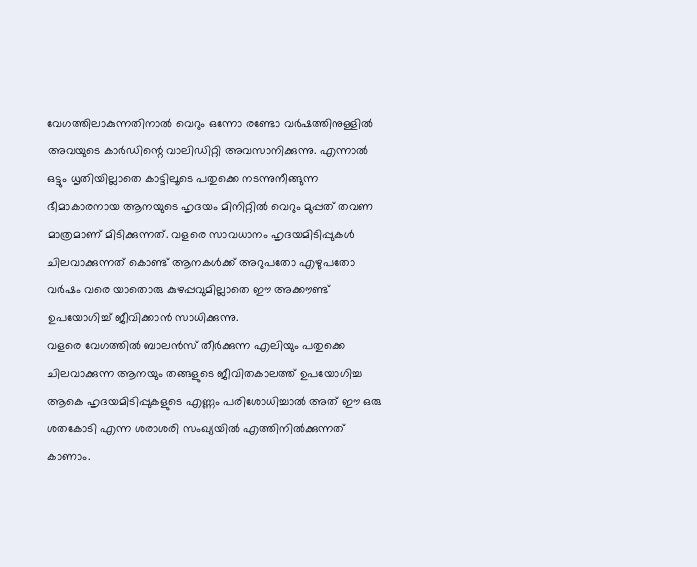വേഗത്തിലാകുന്നതിനാൽ വെറും ഒന്നോ രണ്ടോ വർഷത്തിനുള്ളിൽ അവയുടെ കാർഡിന്റെ വാലിഡിറ്റി അവസാനിക്കുന്നു. എന്നാൽ ഒട്ടും ധൃതിയില്ലാതെ കാട്ടിലൂടെ പതുക്കെ നടന്നുനീങ്ങുന്ന ഭീമാകാരനായ ആനയുടെ ഹൃദയം മിനിറ്റിൽ വെറും മുപ്പത് തവണ മാത്രമാണ് മിടിക്കുന്നത്. വളരെ സാവധാനം ഹൃദയമിടിപ്പുകൾ ചിലവാക്കുന്നത് കൊണ്ട് ആനകൾക്ക് അറുപതോ എഴുപതോ വർഷം വരെ യാതൊരു കുഴപ്പവുമില്ലാതെ ഈ അക്കൗണ്ട് ഉപയോഗിച്ച് ജീവിക്കാൻ സാധിക്കുന്നു.
വളരെ വേഗത്തിൽ ബാലൻസ് തീർക്കുന്ന എലിയും പതുക്കെ ചിലവാക്കുന്ന ആനയും തങ്ങളുടെ ജീവിതകാലത്ത് ഉപയോഗിച്ച ആകെ ഹൃദയമിടിപ്പുകളുടെ എണ്ണം പരിശോധിച്ചാൽ അത് ഈ ഒരു ശതകോടി എന്ന ശരാശരി സംഖ്യയിൽ എത്തിനിൽക്കുന്നത് കാണാം.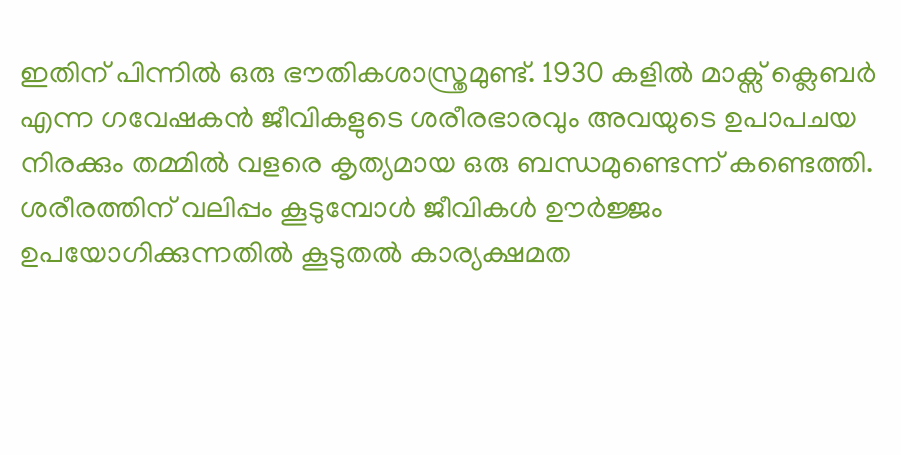ഇതിന് പിന്നിൽ ഒരു ഭൗതികശാസ്ത്രമുണ്ട്. 1930 കളിൽ മാക്സ് ക്ലെബർ എന്ന ഗവേഷകൻ ജീവികളുടെ ശരീരഭാരവും അവയുടെ ഉപാപചയ നിരക്കും തമ്മിൽ വളരെ കൃത്യമായ ഒരു ബന്ധമുണ്ടെന്ന് കണ്ടെത്തി. ശരീരത്തിന് വലിപ്പം കൂടുമ്പോൾ ജീവികൾ ഊർജ്ജം ഉപയോഗിക്കുന്നതിൽ കൂടുതൽ കാര്യക്ഷമത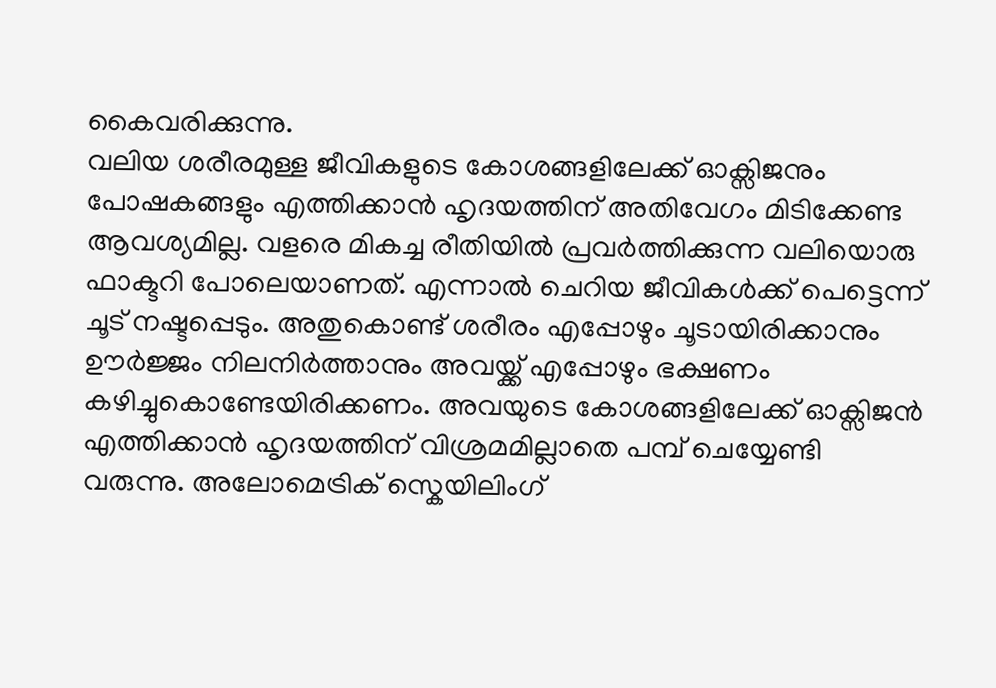കൈവരിക്കുന്നു.
വലിയ ശരീരമുള്ള ജീവികളുടെ കോശങ്ങളിലേക്ക് ഓക്സിജനും പോഷകങ്ങളും എത്തിക്കാൻ ഹൃദയത്തിന് അതിവേഗം മിടിക്കേണ്ട ആവശ്യമില്ല. വളരെ മികച്ച രീതിയിൽ പ്രവർത്തിക്കുന്ന വലിയൊരു ഫാക്ടറി പോലെയാണത്. എന്നാൽ ചെറിയ ജീവികൾക്ക് പെട്ടെന്ന് ചൂട് നഷ്ടപ്പെടും. അതുകൊണ്ട് ശരീരം എപ്പോഴും ചൂടായിരിക്കാനും ഊർജ്ജം നിലനിർത്താനും അവയ്ക്ക് എപ്പോഴും ഭക്ഷണം കഴിച്ചുകൊണ്ടേയിരിക്കണം. അവയുടെ കോശങ്ങളിലേക്ക് ഓക്സിജൻ എത്തിക്കാൻ ഹൃദയത്തിന് വിശ്രമമില്ലാതെ പമ്പ് ചെയ്യേണ്ടി വരുന്നു. അലോമെട്രിക് സ്കെയിലിംഗ്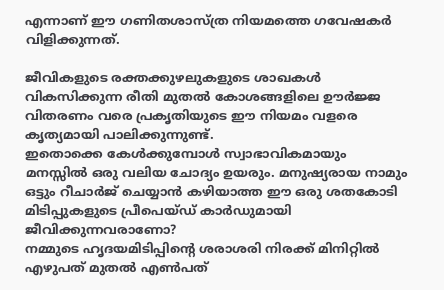എന്നാണ് ഈ ഗണിതശാസ്ത്ര നിയമത്തെ ഗവേഷകര്‍ വിളിക്കുന്നത്.

ജീവികളുടെ രക്തക്കുഴലുകളുടെ ശാഖകൾ വികസിക്കുന്ന രീതി മുതൽ കോശങ്ങളിലെ ഊർജ്ജ വിതരണം വരെ പ്രകൃതിയുടെ ഈ നിയമം വളരെ കൃത്യമായി പാലിക്കുന്നുണ്ട്.
ഇതൊക്കെ കേൾക്കുമ്പോൾ സ്വാഭാവികമായും മനസ്സിൽ ഒരു വലിയ ചോദ്യം ഉയരും. മനുഷ്യരായ നാമും ഒട്ടും റീചാർജ് ചെയ്യാൻ കഴിയാത്ത ഈ ഒരു ശതകോടി മിടിപ്പുകളുടെ പ്രീപെയ്ഡ് കാർഡുമായി ജീവിക്കുന്നവരാണോ?
നമ്മുടെ ഹൃദയമിടിപ്പിന്റെ ശരാശരി നിരക്ക് മിനിറ്റിൽ എഴുപത് മുതൽ എൺപത്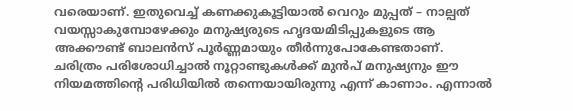വരെയാണ്. ഇതുവെച്ച് കണക്കുകൂട്ടിയാൽ വെറും മുപ്പത് – നാല്പത് വയസ്സാകുമ്പോഴേക്കും മനുഷ്യരുടെ ഹൃദയമിടിപ്പുകളുടെ ആ അക്കൗണ്ട് ബാലൻസ് പൂർണ്ണമായും തീർന്നുപോകേണ്ടതാണ്.
ചരിത്രം പരിശോധിച്ചാൽ നൂറ്റാണ്ടുകൾക്ക് മുൻപ് മനുഷ്യനും ഈ നിയമത്തിന്റെ പരിധിയിൽ തന്നെയായിരുന്നു എന്ന് കാണാം. എന്നാൽ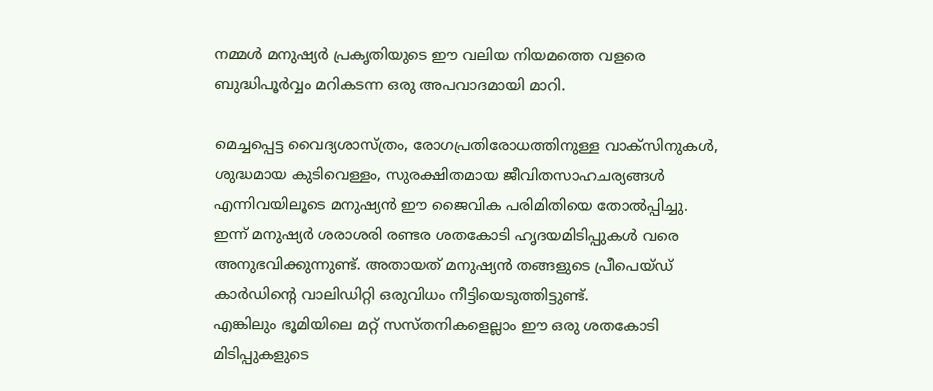നമ്മൾ മനുഷ്യർ പ്രകൃതിയുടെ ഈ വലിയ നിയമത്തെ വളരെ ബുദ്ധിപൂർവ്വം മറികടന്ന ഒരു അപവാദമായി മാറി.

മെച്ചപ്പെട്ട വൈദ്യശാസ്ത്രം, രോഗപ്രതിരോധത്തിനുള്ള വാക്സിനുകൾ, ശുദ്ധമായ കുടിവെള്ളം, സുരക്ഷിതമായ ജീവിതസാഹചര്യങ്ങൾ എന്നിവയിലൂടെ മനുഷ്യൻ ഈ ജൈവിക പരിമിതിയെ തോൽപ്പിച്ചു. ഇന്ന് മനുഷ്യർ ശരാശരി രണ്ടര ശതകോടി ഹൃദയമിടിപ്പുകൾ വരെ അനുഭവിക്കുന്നുണ്ട്. അതായത് മനുഷ്യൻ തങ്ങളുടെ പ്രീപെയ്ഡ് കാർഡിന്റെ വാലിഡിറ്റി ഒരുവിധം നീട്ടിയെടുത്തിട്ടുണ്ട്.
എങ്കിലും ഭൂമിയിലെ മറ്റ് സസ്തനികളെല്ലാം ഈ ഒരു ശതകോടി മിടിപ്പുകളുടെ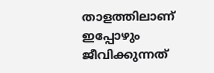താളത്തിലാണ് ഇപ്പോഴും ജീവിക്കുന്നത്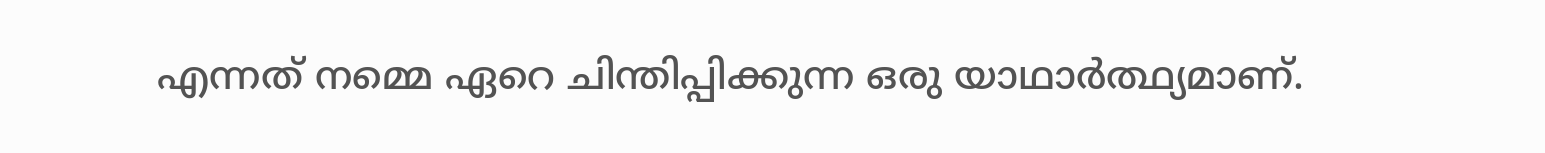എന്നത് നമ്മെ ഏറെ ചിന്തിപ്പിക്കുന്ന ഒരു യാഥാർത്ഥ്യമാണ്.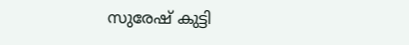സുരേഷ് കുട്ടി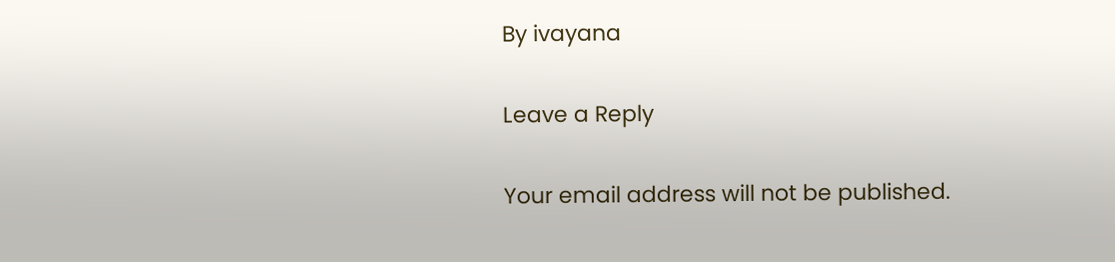By ivayana

Leave a Reply

Your email address will not be published.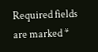Required fields are marked *